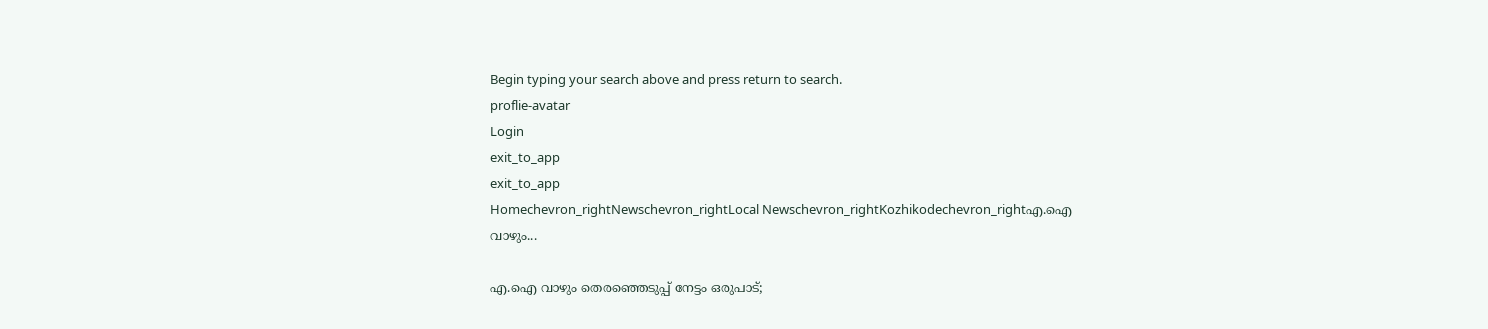Begin typing your search above and press return to search.
proflie-avatar
Login
exit_to_app
exit_to_app
Homechevron_rightNewschevron_rightLocal Newschevron_rightKozhikodechevron_rightഎ.ഐ വാഴും...

എ.ഐ വാഴും തെരഞ്ഞെടുപ്പ് നേട്ടം ഒരുപാട്;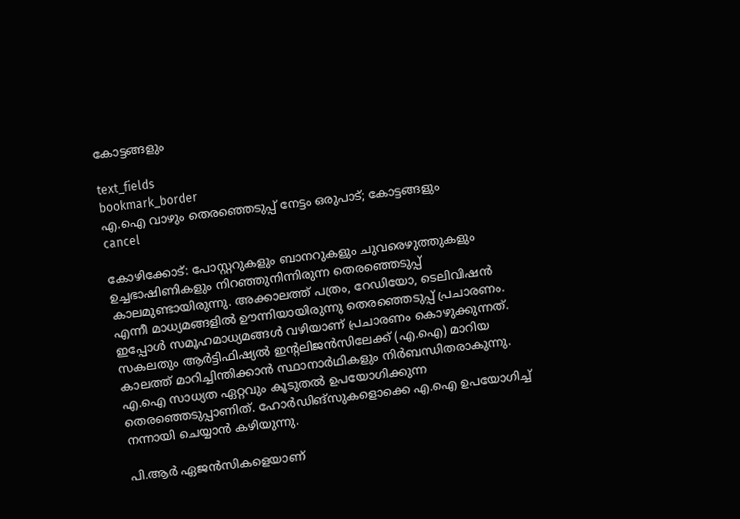കോട്ടങ്ങളും

text_fields
bookmark_border
എ.ഐ വാഴും തെരഞ്ഞെടുപ്പ് നേട്ടം ഒരുപാട്; കോട്ടങ്ങളും
cancel

കോഴിക്കോട്: പോസ്റ്ററുകളും ബാനറുകളും ചുവരെഴുത്തുകളും ഉച്ചഭാഷിണികളും നിറഞ്ഞുനിന്നിരുന്ന തെരഞ്ഞെടുപ്പ് കാലമുണ്ടായിരുന്നു. അക്കാലത്ത് പത്രം, റേഡിയോ, ടെലിവിഷൻ എന്നീ മാധ്യമങ്ങളിൽ ഊന്നിയായിരുന്നു തെരഞ്ഞെടുപ്പ് പ്രചാരണം. ഇപ്പോൾ സമൂഹമാധ്യമങ്ങൾ വഴിയാണ് പ്രചാരണം കൊഴുക്കുന്നത്. സകലതും ആർട്ടിഫിഷ്യൽ ഇന്റലിജൻസിലേക്ക് (എ.ഐ) മാറിയ കാലത്ത് മാറിച്ചിന്തിക്കാൻ സ്ഥാനാർഥികളും നിർബന്ധിതരാകുന്നു. എ.ഐ സാധ്യത ഏറ്റവും കൂടുതൽ ഉപയോഗിക്കുന്ന തെരഞ്ഞെടുപ്പാണിത്. ഹോർഡിങ്സുകളൊക്കെ എ.ഐ ഉപയോഗിച്ച് നന്നായി ചെയ്യാൻ കഴിയുന്നു.

പി.ആർ ഏജൻസികളെയാണ്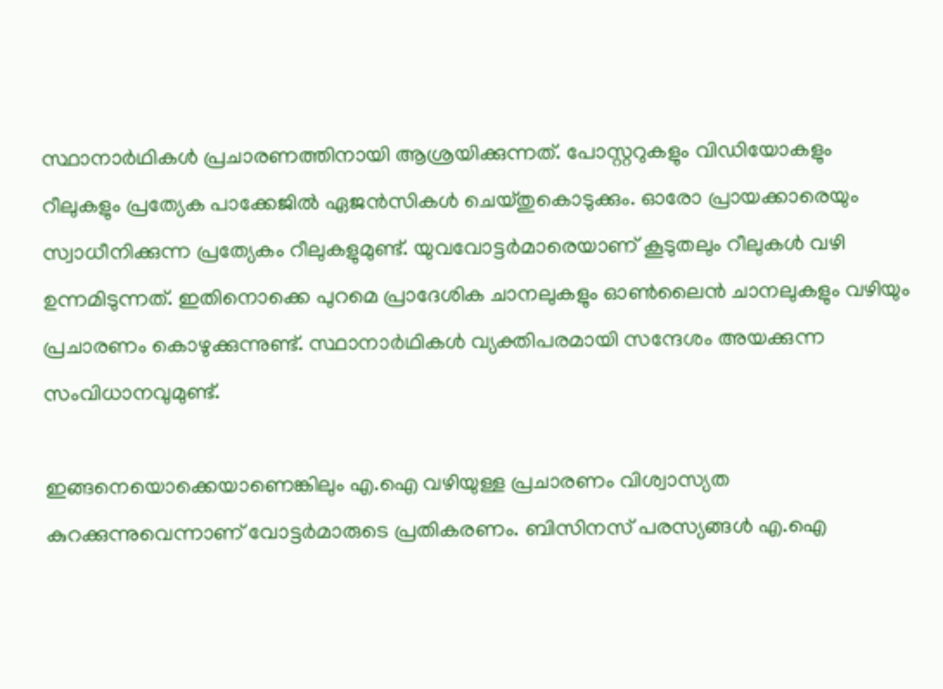സ്ഥാനാർഥികൾ പ്രചാരണത്തിനായി ആശ്രയിക്കുന്നത്. പോസ്റ്ററുകളും വിഡിയോകളും റീലുകളും പ്രത്യേക പാക്കേജിൽ ഏജൻസികൾ ചെയ്തുകൊടുക്കും. ഓരോ പ്രായക്കാരെയും സ്വാധീനിക്കുന്ന പ്രത്യേകം റീലുകളുമുണ്ട്. യുവവോട്ടർമാരെയാണ് കൂടുതലും റീലുകൾ വഴി ഉന്നമിടുന്നത്. ഇതിനൊക്കെ പുറമെ പ്രാദേശിക ചാനലുകളും ഓൺലൈൻ ചാനലുകളും വഴിയും പ്രചാരണം കൊഴുക്കുന്നുണ്ട്. സ്ഥാനാർഥികൾ വ്യക്തിപരമായി സന്ദേശം അയക്കുന്ന സംവിധാനവുമുണ്ട്.

ഇങ്ങനെയൊക്കെയാണെങ്കിലും എ.ഐ വഴിയുള്ള പ്രചാരണം വിശ്വാസ്യത കുറക്കുന്നുവെന്നാണ് വോട്ടർമാരുടെ പ്രതികരണം. ബിസിനസ് പരസ്യങ്ങൾ എ.ഐ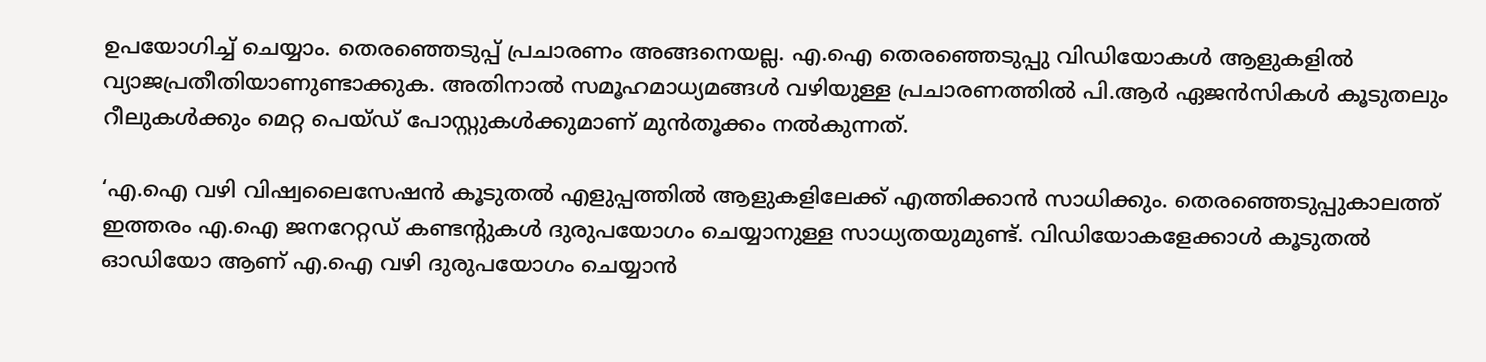ഉപയോഗിച്ച് ചെയ്യാം. തെരഞ്ഞെടുപ്പ് പ്രചാരണം അങ്ങനെയല്ല. എ.ഐ തെരഞ്ഞെടുപ്പു വിഡിയോകൾ ആളുകളിൽ വ്യാജപ്രതീതിയാണുണ്ടാക്കുക. അതിനാൽ സമൂഹമാധ്യമങ്ങൾ വഴിയുള്ള പ്രചാരണത്തിൽ പി.ആർ ഏജൻസികൾ കൂടുതലും റീലുകൾക്കും മെറ്റ പെയ്ഡ് പോസ്റ്റുകൾക്കുമാണ് മുൻതൂക്കം നൽകുന്നത്.

‘എ.ഐ വഴി വിഷ്വലൈസേഷൻ കൂടുതൽ എളുപ്പത്തിൽ ആളുകളിലേക്ക് എത്തിക്കാൻ സാധിക്കും. തെരഞ്ഞെടുപ്പുകാലത്ത് ഇത്തരം എ.ഐ ജനറേറ്റഡ് കണ്ടന്റുകൾ ദുരുപയോഗം ചെയ്യാനുള്ള സാധ്യതയുമുണ്ട്. വിഡിയോകളേക്കാൾ കൂടുതൽ ഓഡിയോ ആണ് എ.ഐ വഴി ദുരുപയോഗം ചെയ്യാൻ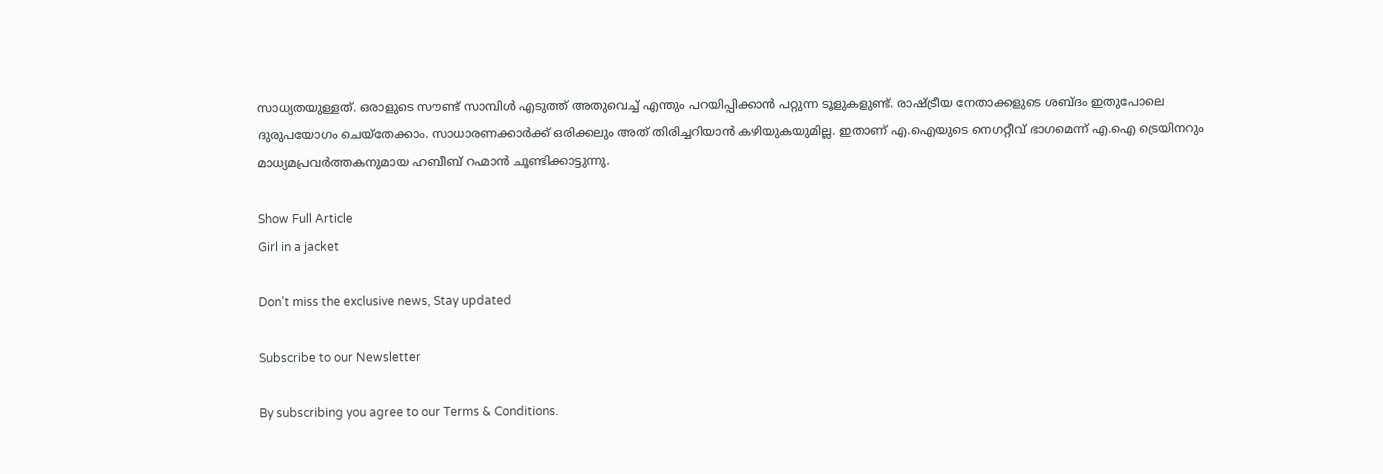സാധ്യതയുള്ളത്. ഒരാളുടെ സൗണ്ട് സാമ്പിൾ എടുത്ത് അതുവെച്ച് എന്തും പറയിപ്പിക്കാൻ പറ്റുന്ന ടൂളുകളുണ്ട്. രാഷ്ട്രീയ നേതാക്കളുടെ ശബ്ദം ഇതുപോലെ ദുരുപയോഗം ചെയ്തേക്കാം. സാധാരണക്കാർക്ക് ഒരിക്കലും അത് തിരിച്ചറിയാൻ കഴിയുകയുമില്ല. ഇതാണ് എ.ഐയുടെ നെഗറ്റീവ് ഭാഗമെന്ന് എ.ഐ ട്രെയിനറും മാധ്യമപ്രവർത്തകനുമായ ഹബീബ് റഹ്മാൻ ചൂണ്ടിക്കാട്ടുന്നു.

Show Full Article
Girl in a jacket

Don't miss the exclusive news, Stay updated

Subscribe to our Newsletter

By subscribing you agree to our Terms & Conditions.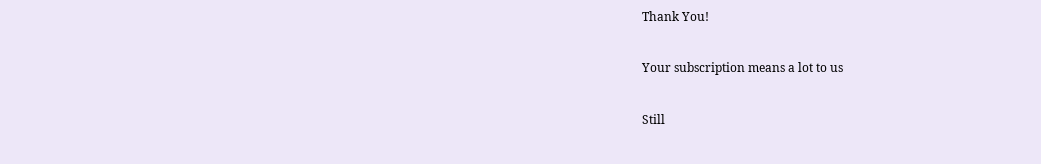Thank You!

Your subscription means a lot to us

Still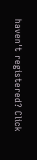haven't registered? Click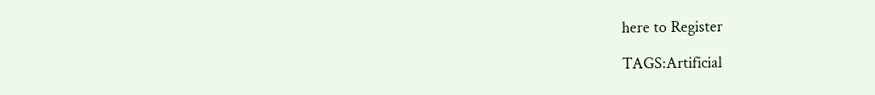here to Register

TAGS:Artificial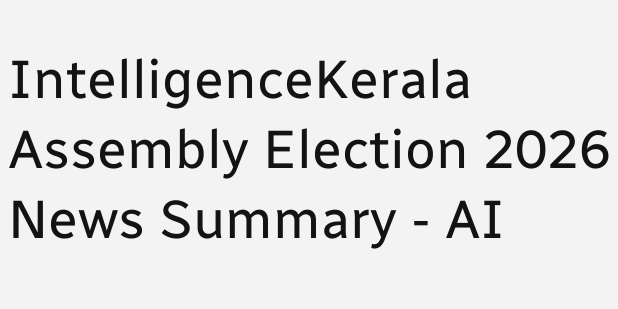IntelligenceKerala Assembly Election 2026
News Summary - AI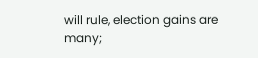will rule, election gains are many;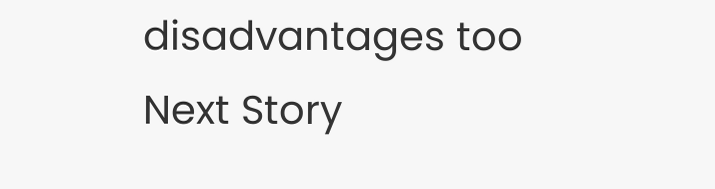disadvantages too
Next Story